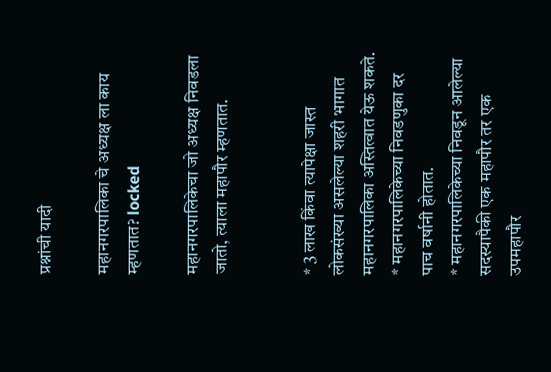प्रश्नांची यादी

महानगरपालिका चे अध्यक्ष ला काय म्हणतात? locked

महानगरपालिकेचा जो अध्यक्ष निवडला जातो, त्याला महापौर म्हणतात.


* 3 लाख किंवा त्यापेक्षा जास्त लोकसंख्या असलेल्या शहरी भागात महानगरपालिका अस्तित्वात येऊ शकते.
* महानगरपालिकेच्या निवडणुका दर पाच वर्षानी होतात.
* महानगरपालिकेच्या निवडून आलेल्या सदस्यापैकी एक महापौर तर एक उपमहापौर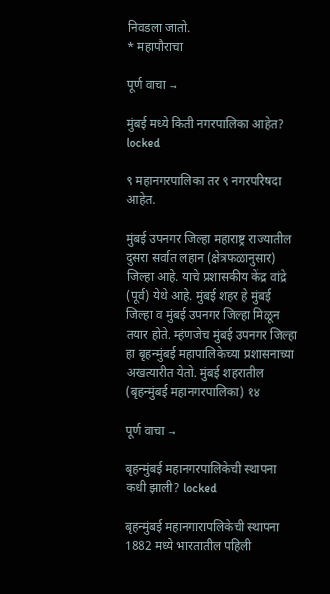निवडला जातो.
* महापौराचा

पूर्ण वाचा →

मुंबई मध्ये किती नगरपालिका आहेत? locked

९ महानगरपालिका तर ९ नगरपरिषदा आहेत.

मुंबई उपनगर जिल्हा महाराष्ट्र राज्यातील दुसरा सर्वात लहान (क्षेत्रफळानुसार) जिल्हा आहे. याचे प्रशासकीय केंद्र वांद्रे (पूर्व) येथे आहे. मुंबई शहर हे मुंबई जिल्हा व मुंबई उपनगर जिल्हा मिळून तयार होते. म्हंणजेच मुंबई उपनगर जिल्हा हा बृहन्मुंबई महापालिकेच्या प्रशासनाच्या अखत्यारीत येतो. मुंबई शहरातील (बृहन्मुंबई महानगरपालिका) १४

पूर्ण वाचा →

बृहन्मुंबई महानगरपालिकेची स्थापना कधी झाली? locked

बृहन्मुंबई महानगारापलिकेची स्थापना 1882 मध्ये भारतातील पहिली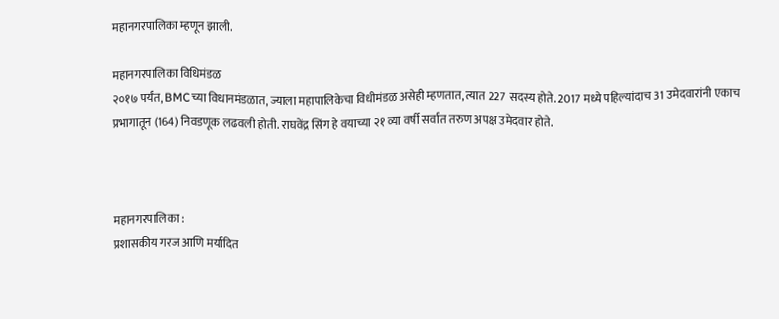महानगरपालिका म्हणून झाली.

महानगरपालिका विधिमंडळ
२०१७ पर्यंत, BMCच्या विधानमंडळात, ज्याला महापालिकेचा विधीमंडळ असेही म्हणतात, त्यात 227 सदस्य होते. 2017 मध्ये पहिल्यांदाच 31 उमेदवारांनी एकाच प्रभागातून (164) निवडणूक लढवली होती. राघवेंद्र सिंग हे वयाच्या २१ व्या वर्षी सर्वात तरुण अपक्ष उमेदवार होते.



महानगरपालिका :
प्रशासकीय गरज आणि मर्यादित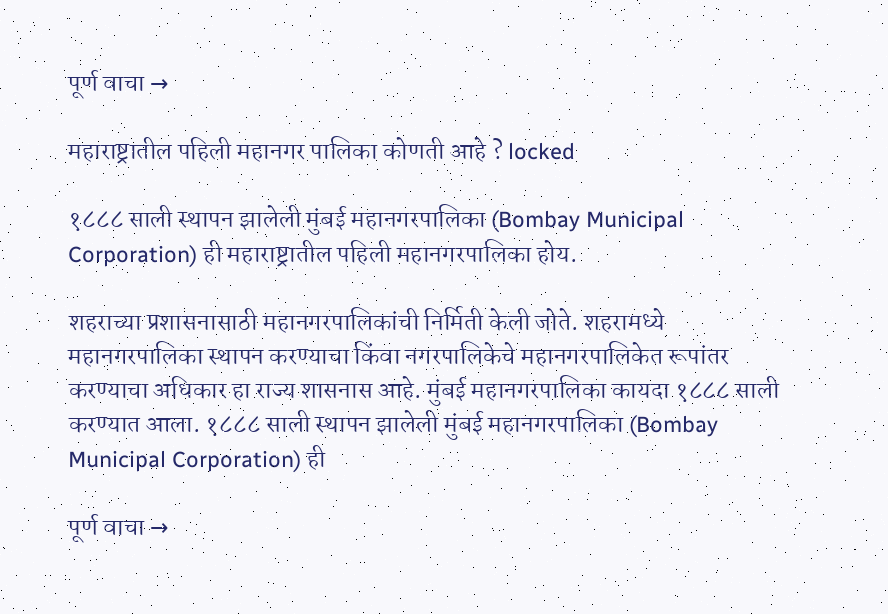पूर्ण वाचा →

महाराष्ट्रातील पहिली महानगर पालिका कोणती आहे ? locked

१८८८ साली स्थापन झालेली मुंबई महानगरपालिका (Bombay Municipal Corporation) ही महाराष्ट्रातील पहिली महानगरपालिका होय.

शहराच्या प्रशासनासाठी महानगरपालिकांची निर्मिती केली जोते. शहरामध्ये महानगरपालिका स्थापन करण्याचा किंवा नगरपालिकेचे महानगरपालिकेत रूपांतर करण्याचा अधिकार हा राज्य शासनास आहे. मुंबई महानगरपालिका कायदा १८८८ साली करण्यात आला. १८८८ साली स्थापन झालेली मुंबई महानगरपालिका (Bombay Municipal Corporation) ही

पूर्ण वाचा →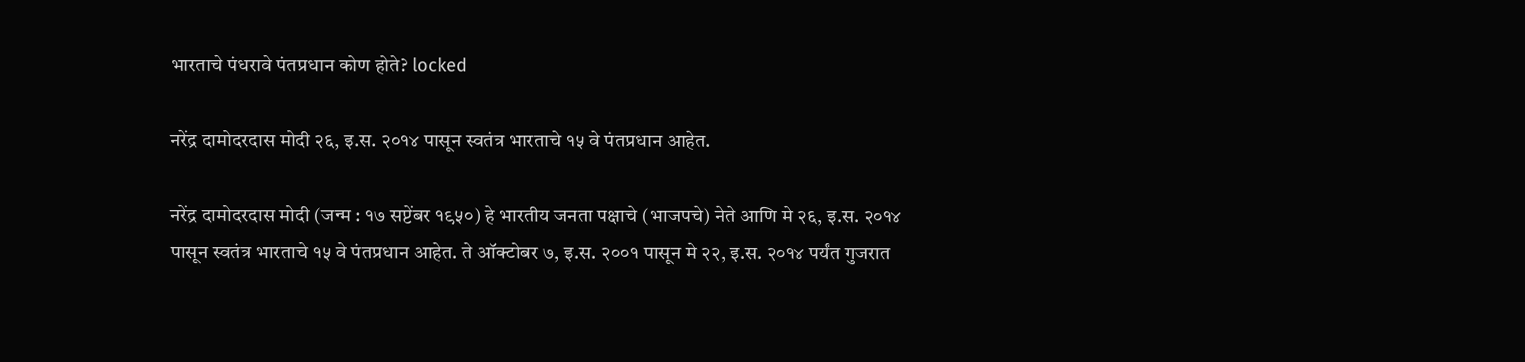भारताचे पंधरावे पंतप्रधान कोण होते? locked

नरेंद्र दामोदरदास मोदी २६, इ.स. २०१४ पासून स्वतंत्र भारताचे १५ वे पंतप्रधान आहेत.

नरेंद्र दामोदरदास मोदी (जन्म : १७ सप्टेंबर १९५०) हे भारतीय जनता पक्षाचे (भाजपचे) नेते आणि मे २६, इ.स. २०१४ पासून स्वतंत्र भारताचे १५ वे पंतप्रधान आहेत. ते ऑक्टोबर ७, इ.स. २००१ पासून मे २२, इ.स. २०१४ पर्यंत गुजरात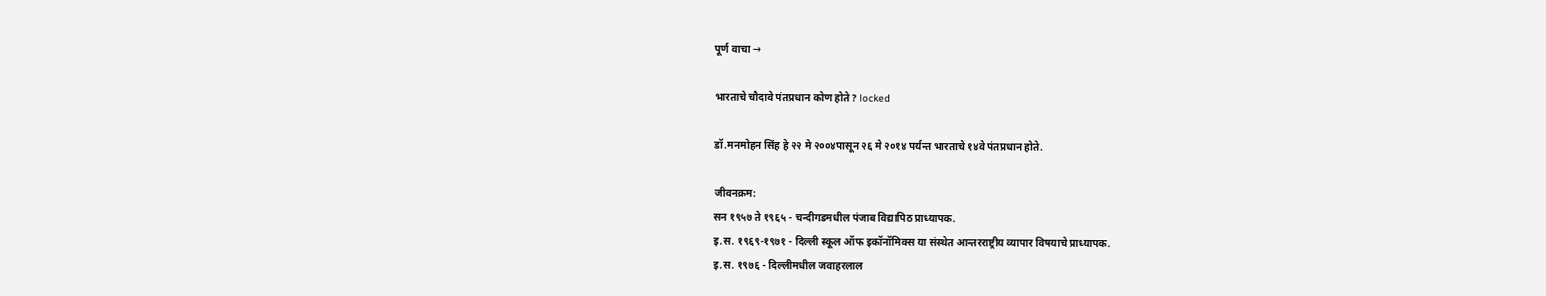पूर्ण वाचा →

भारताचे चौदावे पंतप्रधान कोण होते? locked

डॉ.मनमोहन सिंह हे २२ मे २००४पासून २६ मे २०१४ पर्यन्त भारताचे १४वे पंतप्रधान होते.

जीवनक्रम:
सन १९५७ ते १९६५ - चन्दीगडमधील पंजाब विद्यापिठ प्राध्यापक.
इ.स. १९६९-१९७१ - दिल्ली स्कूल ऑफ इकॉनॉमिक्स या संस्थेत आन्तरराष्ट्रीय व्यापार विषयाचे प्राध्यापक.
इ.स. १९७६ - दिल्लीमधील जवाहरलाल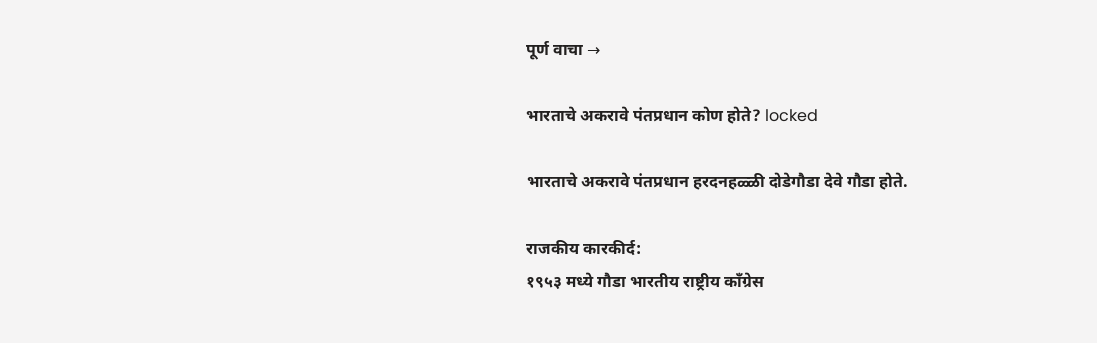पूर्ण वाचा →

भारताचे अकरावे पंतप्रधान कोण होते? locked

भारताचे अकरावे पंतप्रधान हरदनहळ्ळी दोडेगौडा देवे गौडा होते.

राजकीय कारकीर्द:
१९५३ मध्ये गौडा भारतीय राष्ट्रीय काँग्रेस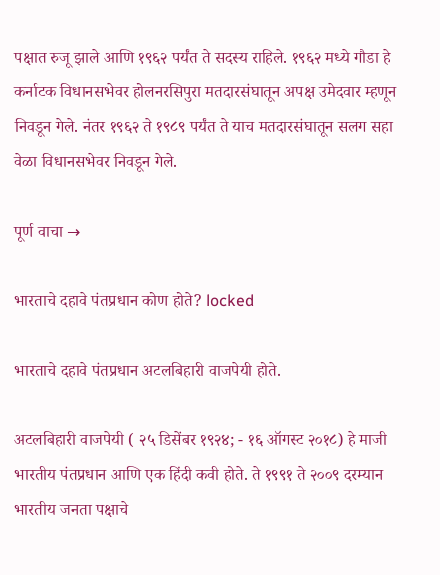पक्षात रुजू झाले आणि १९६२ पर्यंत ते सदस्य राहिले. १९६२ मध्ये गौडा हे कर्नाटक विधानसभेवर होलनरसिपुरा मतदारसंघातून अपक्ष उमेदवार म्हणून निवडून गेले. नंतर १९६२ ते १९८९ पर्यंत ते याच मतदारसंघातून सलग सहा वेळा विधानसभेवर निवडून गेले.

पूर्ण वाचा →

भारताचे दहावे पंतप्रधान कोण होते? locked

भारताचे दहावे पंतप्रधान अटलबिहारी वाजपेयी होते.

अटलबिहारी वाजपेयी ( २५ डिसेंबर १९२४; - १६ ऑगस्ट २०१८) हे माजी भारतीय पंतप्रधान आणि एक हिंदी कवी होते. ते १९९१ ते २००९ दरम्यान भारतीय जनता पक्षाचे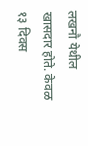लखनौ येथील खासदार होते. केवळ १३ दिवस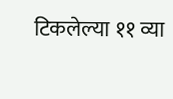टिकलेल्या ११ व्या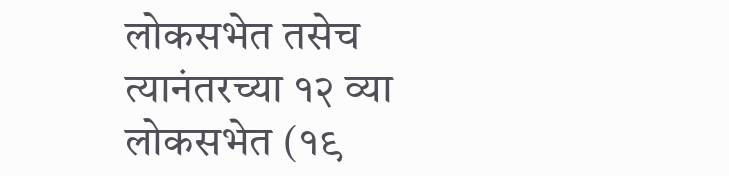लोकसभेत तसेच त्यानंतरच्या १२ व्या लोकसभेत (१९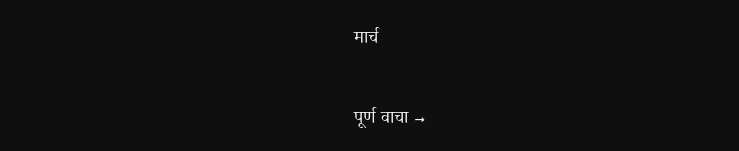मार्च

पूर्ण वाचा →